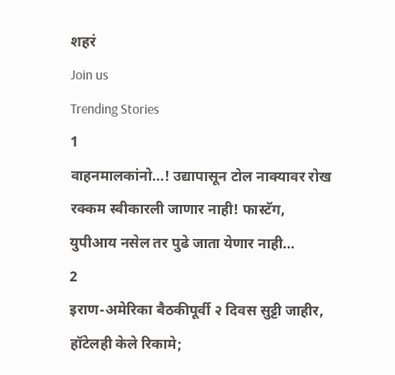शहरं
Join us
Trending Stories
1
वाहनमालकांनो...! उद्यापासून टोल नाक्यावर रोख रक्कम स्वीकारली जाणार नाही! फास्टॅग, युपीआय नसेल तर पुढे जाता येणार नाही...
2
इराण-अमेरिका बैठकीपूर्वी २ दिवस सुट्टी जाहीर, हॉटेलही केले रिकामे;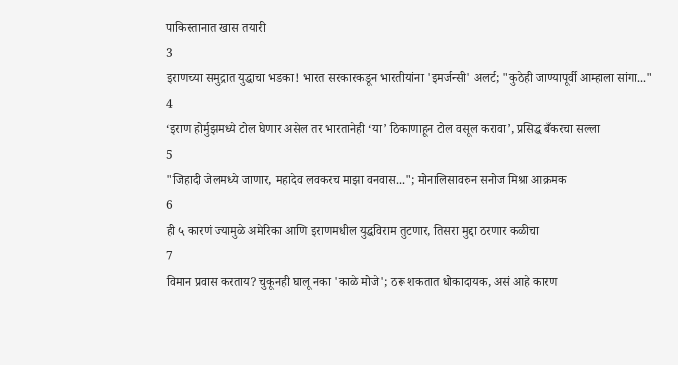पाकिस्तानात खास तयारी
3
इराणच्या समुद्रात युद्धाचा भडका! भारत सरकारकडून भारतीयांना 'इमर्जन्सी' अलर्ट; "कुठेही जाण्यापूर्वी आम्हाला सांगा..."
4
‘इराण होर्मुझमध्ये टोल घेणार असेल तर भारतानेही ‘या’ ठिकाणाहून टोल वसूल करावा’, प्रसिद्ध बँकरचा सल्ला
5
"जिहादी जेलमध्ये जाणार, महादेव लवकरच माझा वनवास..."; मोनालिसावरुन सनोज मिश्रा आक्रमक
6
ही ५ कारणं ज्यामुळे अमेरिका आणि इराणमधील युद्धविराम तुटणार, तिसरा मुद्दा ठरणार कळीचा
7
विमान प्रवास करताय? चुकूनही घालू नका 'काळे मोजे'; ठरू शकतात धोकादायक, असं आहे कारण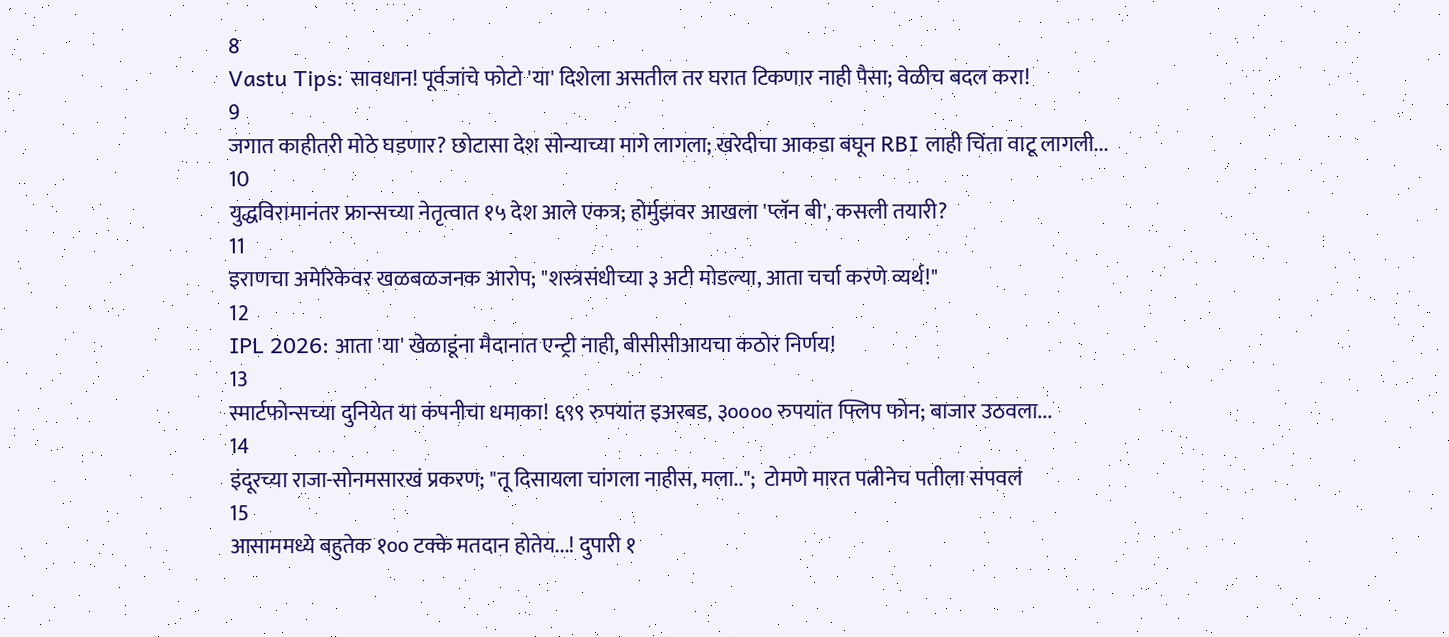8
Vastu Tips: सावधान! पूर्वजांचे फोटो 'या' दिशेला असतील तर घरात टिकणार नाही पैसा; वेळीच बदल करा!
9
जगात काहीतरी मोठे घडणार? छोटासा देश सोन्याच्या मागे लागला; खरेदीचा आकडा बघून RBI लाही चिंता वाटू लागली...
10
युद्धविरामानंतर फ्रान्सच्या नेतृत्वात १५ देश आले एकत्र; होर्मुझवर आखला 'प्लॅन बी', कसली तयारी?
11
इराणचा अमेरिकेवर खळबळजनक आरोप; "शस्त्रसंधीच्या ३ अटी मोडल्या, आता चर्चा करणे व्यर्थ!"
12
IPL 2026: आता 'या' खेळाडूंना मैदानात एन्ट्री नाही, बीसीसीआयचा कठोर निर्णय!
13
स्मार्टफोन्सच्या दुनियेत या कंपनीचा धमाका! ६९९ रुपयांत इअरबड, ३०००० रुपयांत फ्लिप फोन; बाजार उठवला...
14
इंदूरच्या राजा-सोनमसारखं प्रकरण; "तू दिसायला चांगला नाहीस, मला..";  टोमणे मारत पत्नीनेच पतीला संपवलं
15
आसाममध्ये बहुतेक १०० टक्के मतदान होतेय...! दुपारी १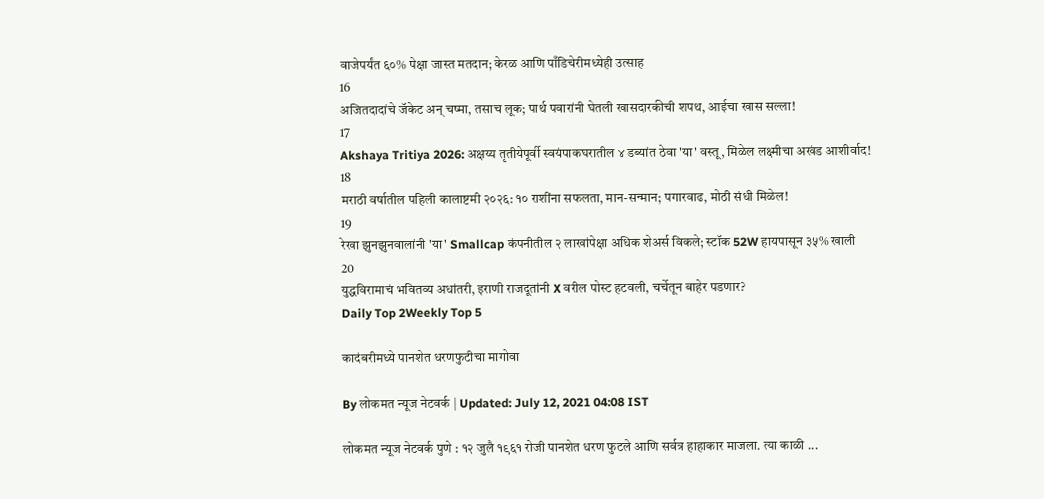वाजेपर्यंत ६०% पेक्षा जास्त मतदान; केरळ आणि पाँडिचेरीमध्येही उत्साह
16
अजितदादांचे जॅकेट अन् चष्मा, तसाच लूक; पार्थ पवारांनी घेतली खासदारकीची शपथ, आईचा खास सल्ला!
17
Akshaya Tritiya 2026: अक्षय्य तृतीयेपूर्वी स्वयंपाकघरातील ४ डब्यांत ठेवा 'या' वस्तू, मिळेल लक्ष्मीचा अखंड आशीर्वाद!
18
मराठी वर्षातील पहिली कालाष्टमी २०२६: १० राशींना सफलता, मान-सन्मान; पगारवाढ, मोठी संधी मिळेल!
19
रेखा झुनझुनवालांनी 'या' Smallcap कंपनीतील २ लाखांपेक्षा अधिक शेअर्स विकले; स्टॉक 52W हायपासून ३५% खाली
20
युद्धविरामाचं भवितव्य अधांतरी, इराणी राजदूतांनी X वरील पोस्ट हटवली, चर्चेतून बाहेर पडणार?
Daily Top 2Weekly Top 5

कादंबरीमध्ये पानशेत धरणफुटीचा मागोवा

By लोकमत न्यूज नेटवर्क | Updated: July 12, 2021 04:08 IST

लोकमत न्यूज नेटवर्क पुणे : १२ जुलै १९६१ रोजी पानशेत धरण फुटले आणि सर्वत्र हाहाकार माजला. त्या काळी ...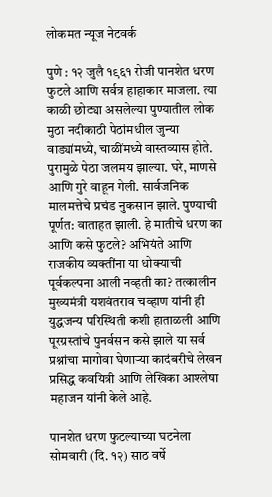लोकमत न्यूज नेटवर्क

पुणे : १२ जुलै १९६१ रोजी पानशेत धरण फुटले आणि सर्वत्र हाहाकार माजला. त्या काळी छोट्या असलेल्या पुण्यातील लोक मुठा नदीकाठी पेठांमधील जुन्या वाड्यांमध्ये, चाळींमध्ये वास्तव्यास होते. पुरामुळे पेठा जलमय झाल्या. घरे, माणसे आणि गुरे वाहून गेली. सार्वजनिक मालमत्तेचे प्रचंड नुकसान झाले. पुण्याची पूर्णत: वाताहत झाली. हे मातीचे धरण का आणि कसे फुटले? अभियंते आणि राजकीय व्यक्तींना या धोक्याची पूर्वकल्पना आली नव्हती का? तत्कालीन मुख्यमंत्री यशवंतराव चव्हाण यांनी ही युद्धजन्य परिस्थिती कशी हाताळली आणि पूरग्रस्तांचे पुनर्वसन कसे झाले या सर्व प्रश्नांचा मागोवा घेणाऱ्या कादंबरीचे लेखन प्रसिद्ध कवयित्री आणि लेखिका आश्लेषा महाजन यांनी केले आहे.

पानशेत धरण फुटल्याच्या घटनेला सोमवारी (दि. १२) साठ वर्षे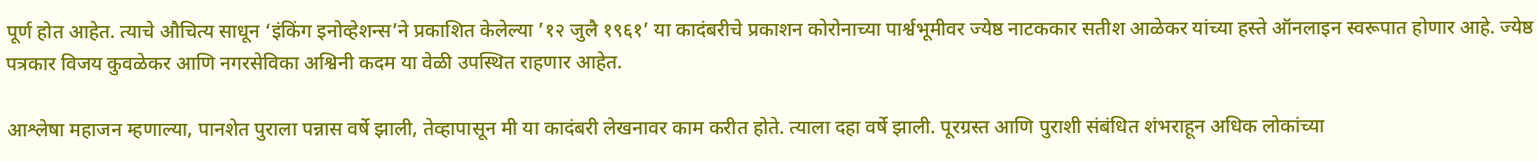पूर्ण होत आहेत. त्याचे औचित्य साधून ‘इंकिंग इनोव्हेशन्स’ने प्रकाशित केलेल्या ’१२ जुलै १९६१’ या कादंबरीचे प्रकाशन कोरोनाच्या पार्श्वभूमीवर ज्येष्ठ नाटककार सतीश आळेकर यांच्या हस्ते ऑनलाइन स्वरूपात होणार आहे. ज्येष्ठ पत्रकार विजय कुवळेकर आणि नगरसेविका अश्विनी कदम या वेळी उपस्थित राहणार आहेत.

आश्लेषा महाजन म्हणाल्या, पानशेत पुराला पन्नास वर्षे झाली, तेव्हापासून मी या कादंबरी लेखनावर काम करीत होते. त्याला दहा वर्षे झाली. पूरग्रस्त आणि पुराशी संबंधित शंभराहून अधिक लोकांच्या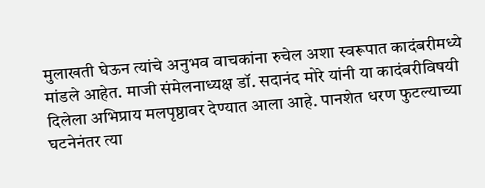मुलाखती घेऊन त्यांचे अनुभव वाचकांना रुचेल अशा स्वरूपात कादंबरीमध्ये मांडले आहेत. माजी संमेलनाध्यक्ष डॉ. सदानंद मोरे यांनी या कादंबरीविषयी दिलेला अभिप्राय मलपृष्ठावर देण्यात आला आहे. पानशेत धरण फुटल्याच्या घटनेनंतर त्या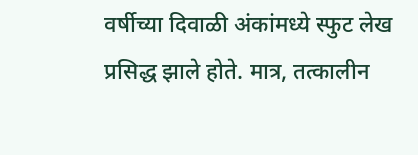वर्षीच्या दिवाळी अंकांमध्ये स्फुट लेख प्रसिद्ध झाले होते. मात्र, तत्कालीन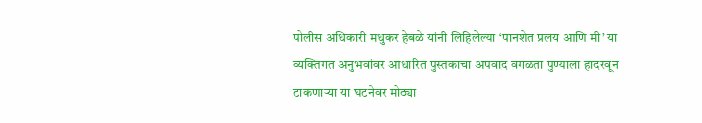पोलीस अधिकारी मधुकर हेबळे यांनी लिहिलेल्या ‘पानशेत प्रलय आणि मी’ या व्यक्तिगत अनुभवांवर आधारित पुस्तकाचा अपवाद वगळता पुण्याला हादरवून टाकणाऱ्या या घटनेवर मोठ्या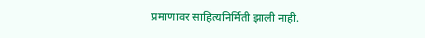प्रमाणावर साहित्यनिर्मिती झाली नाही.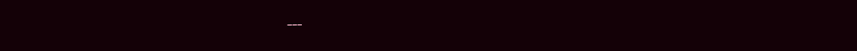---